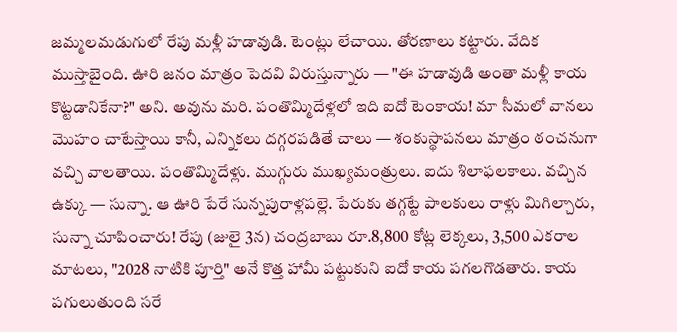జమ్మలమడుగులో రేపు మళ్లీ హడావుడి. టెంట్లు లేచాయి. తోరణాలు కట్టారు. వేదిక ముస్తాబైంది. ఊరి జనం మాత్రం పెదవి విరుస్తున్నారు — "ఈ హడావుడి అంతా మళ్లీ కాయ కొట్టడానికేనా?" అని. అవును మరి. పంతొమ్మిదేళ్లలో ఇది ఐదో టెంకాయ! మా సీమలో వానలు మొహం చాటేస్తాయి కానీ, ఎన్నికలు దగ్గరపడితే చాలు — శంకుస్థాపనలు మాత్రం ఠంచనుగా వచ్చి వాలతాయి. పంతొమ్మిదేళ్లు. ముగ్గురు ముఖ్యమంత్రులు. ఐదు శిలాఫలకాలు. వచ్చిన ఉక్కు — సున్నా. ఆ ఊరి పేరే సున్నపురాళ్లపల్లె. పేరుకు తగ్గట్టే పాలకులు రాళ్లు మిగిల్చారు, సున్నా చూపించారు! రేపు (జులై 3న) చంద్రబాబు రూ.8,800 కోట్ల లెక్కలు, 3,500 ఎకరాల మాటలు, "2028 నాటికి పూర్తి" అనే కొత్త హామీ పట్టుకుని ఐదో కాయ పగలగొడతారు. కాయ పగులుతుంది సరే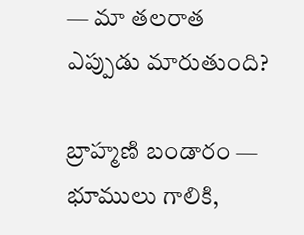— మా తలరాత ఎప్పుడు మారుతుంది?

బ్రాహ్మణి బండారం — భూములు గాలికి,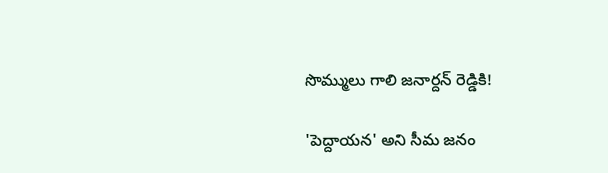సొమ్ములు గాలి జనార్దన్ రెడ్డికి!

'పెద్దాయన' అని సీమ జనం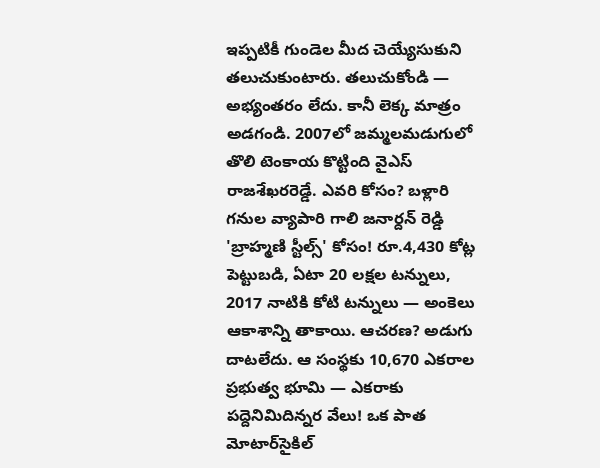ఇప్పటికీ గుండెల మీద చెయ్యేసుకుని తలుచుకుంటారు. తలుచుకోండి — అభ్యంతరం లేదు. కానీ లెక్క మాత్రం అడగండి. 2007లో జమ్మలమడుగులో తొలి టెంకాయ కొట్టింది వైఎస్ రాజశేఖరరెడ్డే. ఎవరి కోసం? బళ్లారి గనుల వ్యాపారి గాలి జనార్దన్ రెడ్డి 'బ్రాహ్మణి స్టీల్స్' కోసం! రూ.4,430 కోట్ల పెట్టుబడి, ఏటా 20 లక్షల టన్నులు, 2017 నాటికి కోటి టన్నులు — అంకెలు ఆకాశాన్ని తాకాయి. ఆచరణ? అడుగు దాటలేదు. ఆ సంస్థకు 10,670 ఎకరాల ప్రభుత్వ భూమి — ఎకరాకు పద్దెనిమిదిన్నర వేలు! ఒక పాత మోటార్‌సైకిల్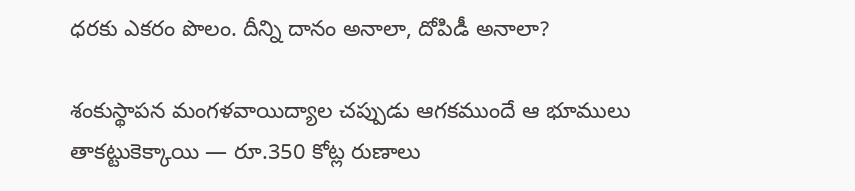ధరకు ఎకరం పొలం. దీన్ని దానం అనాలా, దోపిడీ అనాలా?

శంకుస్థాపన మంగళవాయిద్యాల చప్పుడు ఆగకముందే ఆ భూములు తాకట్టుకెక్కాయి — రూ.350 కోట్ల రుణాలు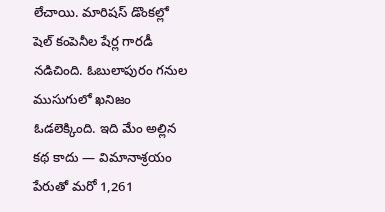లేచాయి. మారిషస్ డొంకల్లో షెల్ కంపెనీల షేర్ల గారడీ నడిచింది. ఓబులాపురం గనుల ముసుగులో ఖనిజం ఓడలెక్కింది. ఇది మేం అల్లిన కథ కాదు — విమానాశ్రయం పేరుతో మరో 1,261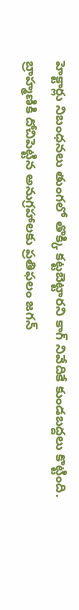హెక్టార్లు నిబంధనలు తుంగలో తొక్కి కట్టబెట్టారని కాగ్ నివేదికే కుండబద్దలు కొట్టింది. బ్రాహ్మణికి దోచిపెట్టిన అనుగ్రహాలకు ప్రతిఫలం జగన్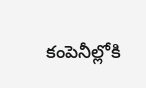కంపెనీల్లోకి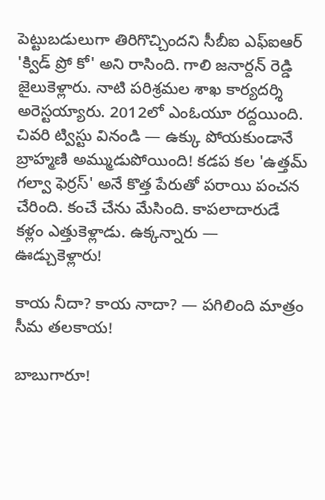పెట్టుబడులుగా తిరిగొచ్చిందని సీబీఐ ఎఫ్ఐఆర్ 'క్విడ్ ప్రో కో' అని రాసింది. గాలి జనార్దన్ రెడ్డి జైలుకెళ్లారు. నాటి పరిశ్రమల శాఖ కార్యదర్శి అరెస్టయ్యారు. 2012లో ఎంఓయూ రద్దయింది. చివరి ట్విస్టు వినండి — ఉక్కు పోయకుండానే బ్రాహ్మణి అమ్ముడుపోయింది! కడప కల 'ఉత్తమ్ గల్వా ఫెర్రస్' అనే కొత్త పేరుతో పరాయి పంచన చేరింది. కంచే చేను మేసింది. కాపలాదారుడే కళ్లం ఎత్తుకెళ్లాడు. ఉక్కన్నారు — ఊడ్చుకెళ్లారు!

కాయ నీదా? కాయ నాదా? — పగిలింది మాత్రం సీమ తలకాయ!

బాబుగారూ!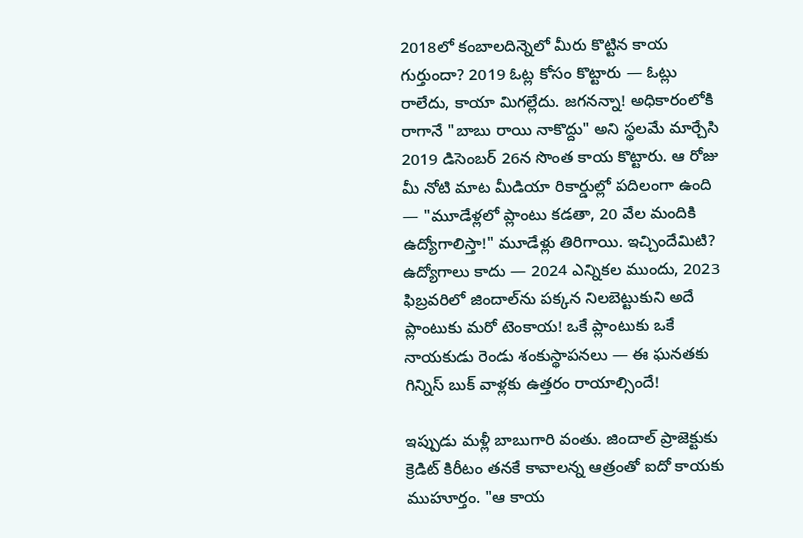2018లో కంబాలదిన్నెలో మీరు కొట్టిన కాయ గుర్తుందా? 2019 ఓట్ల కోసం కొట్టారు — ఓట్లు రాలేదు, కాయా మిగల్లేదు. జగనన్నా! అధికారంలోకి రాగానే "బాబు రాయి నాకొద్దు" అని స్థలమే మార్చేసి 2019 డిసెంబర్ 26న సొంత కాయ కొట్టారు. ఆ రోజు మీ నోటి మాట మీడియా రికార్డుల్లో పదిలంగా ఉంది — "మూడేళ్లలో ప్లాంటు కడతా, 20 వేల మందికి ఉద్యోగాలిస్తా!" మూడేళ్లు తిరిగాయి. ఇచ్చిందేమిటి? ఉద్యోగాలు కాదు — 2024 ఎన్నికల ముందు, 2023 ఫిబ్రవరిలో జిందాల్‌ను పక్కన నిలబెట్టుకుని అదే ప్లాంటుకు మరో టెంకాయ! ఒకే ప్లాంటుకు ఒకే నాయకుడు రెండు శంకుస్థాపనలు — ఈ ఘనతకు గిన్నిస్ బుక్ వాళ్లకు ఉత్తరం రాయాల్సిందే!

ఇప్పుడు మళ్లీ బాబుగారి వంతు. జిందాల్ ప్రాజెక్టుకు క్రెడిట్ కిరీటం తనకే కావాలన్న ఆత్రంతో ఐదో కాయకు ముహూర్తం. "ఆ కాయ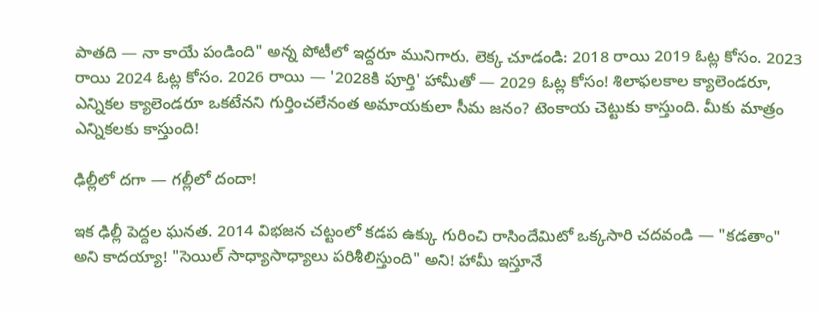పాతది — నా కాయే పండింది" అన్న పోటీలో ఇద్దరూ మునిగారు. లెక్క చూడండి: 2018 రాయి 2019 ఓట్ల కోసం. 2023 రాయి 2024 ఓట్ల కోసం. 2026 రాయి — '2028కి పూర్తి' హామీతో — 2029 ఓట్ల కోసం! శిలాఫలకాల క్యాలెండరూ, ఎన్నికల క్యాలెండరూ ఒకటేనని గుర్తించలేనంత అమాయకులా సీమ జనం? టెంకాయ చెట్టుకు కాస్తుంది. మీకు మాత్రం ఎన్నికలకు కాస్తుంది!

ఢిల్లీలో దగా — గల్లీలో దందా!

ఇక ఢిల్లీ పెద్దల ఘనత. 2014 విభజన చట్టంలో కడప ఉక్కు గురించి రాసిందేమిటో ఒక్కసారి చదవండి — "కడతాం" అని కాదయ్యా! "సెయిల్ సాధ్యాసాధ్యాలు పరిశీలిస్తుంది" అని! హామీ ఇస్తూనే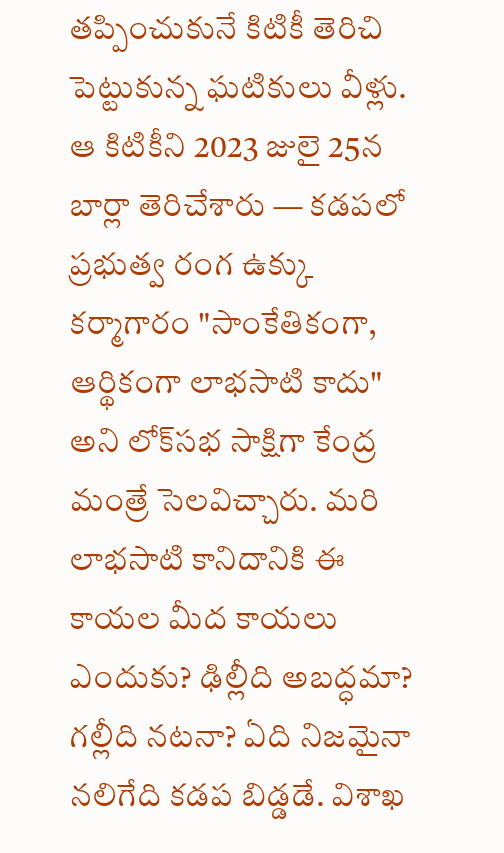తప్పించుకునే కిటికీ తెరిచి పెట్టుకున్న ఘటికులు వీళ్లు. ఆ కిటికీని 2023 జులై 25న బార్లా తెరిచేశారు — కడపలో ప్రభుత్వ రంగ ఉక్కు కర్మాగారం "సాంకేతికంగా, ఆర్థికంగా లాభసాటి కాదు" అని లోక్‌సభ సాక్షిగా కేంద్ర మంత్రే సెలవిచ్చారు. మరి లాభసాటి కానిదానికి ఈ కాయల మీద కాయలు ఎందుకు? ఢిల్లీది అబద్ధమా? గల్లీది నటనా? ఏది నిజమైనా నలిగేది కడప బిడ్డడే. విశాఖ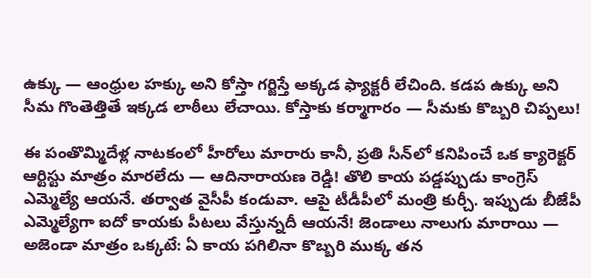ఉక్కు — ఆంధ్రుల హక్కు అని కోస్తా గర్జిస్తే అక్కడ ఫ్యాక్టరీ లేచింది. కడప ఉక్కు అని సీమ గొంతెత్తితే ఇక్కడ లాఠీలు లేచాయి. కోస్తాకు కర్మాగారం — సీమకు కొబ్బరి చిప్పలు!

ఈ పంతొమ్మిదేళ్ల నాటకంలో హీరోలు మారారు కానీ, ప్రతి సీన్‌లో కనిపించే ఒక క్యారెక్టర్ ఆర్టిస్టు మాత్రం మారలేదు — ఆదినారాయణ రెడ్డి! తొలి కాయ పడ్డప్పుడు కాంగ్రెస్ ఎమ్మెల్యే ఆయనే. తర్వాత వైసీపీ కండువా. ఆపై టీడీపీలో మంత్రి కుర్చీ. ఇప్పుడు బీజేపీ ఎమ్మెల్యేగా ఐదో కాయకు పీటలు వేస్తున్నదీ ఆయనే! జెండాలు నాలుగు మారాయి — అజెండా మాత్రం ఒక్కటే: ఏ కాయ పగిలినా కొబ్బరి ముక్క తన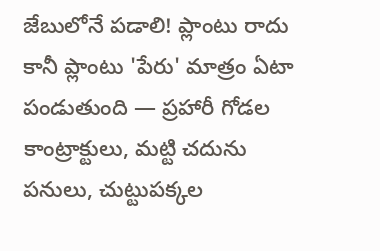జేబులోనే పడాలి! ప్లాంటు రాదు కానీ ప్లాంటు 'పేరు' మాత్రం ఏటా పండుతుంది — ప్రహారీ గోడల కాంట్రాక్టులు, మట్టి చదును పనులు, చుట్టుపక్కల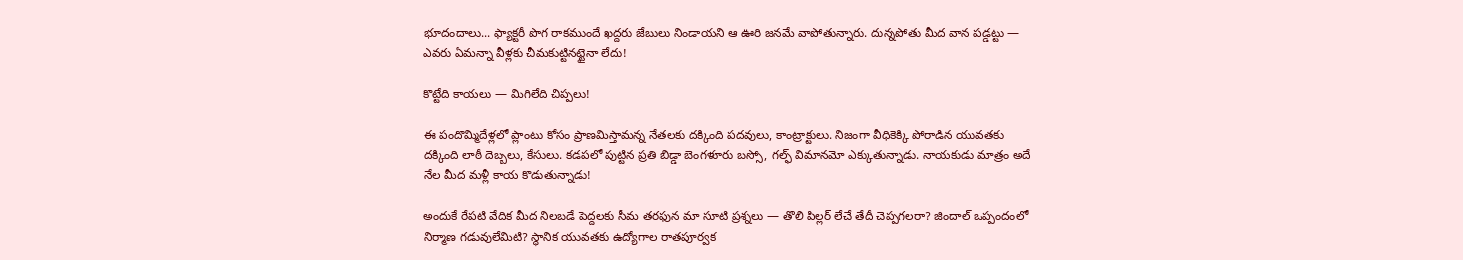భూదందాలు... ఫ్యాక్టరీ పొగ రాకముందే ఖద్దరు జేబులు నిండాయని ఆ ఊరి జనమే వాపోతున్నారు. దున్నపోతు మీద వాన పడ్డట్టు — ఎవరు ఏమన్నా వీళ్లకు చీమకుట్టినట్టైనా లేదు!

కొట్టేది కాయలు — మిగిలేది చిప్పలు!

ఈ పందొమ్మిదేళ్లలో ప్లాంటు కోసం ప్రాణమిస్తామన్న నేతలకు దక్కింది పదవులు, కాంట్రాక్టులు. నిజంగా వీధికెక్కి పోరాడిన యువతకు దక్కింది లాఠీ దెబ్బలు, కేసులు. కడపలో పుట్టిన ప్రతి బిడ్డా బెంగళూరు బస్సో, గల్ఫ్ విమానమో ఎక్కుతున్నాడు. నాయకుడు మాత్రం అదే నేల మీద మళ్లీ కాయ కొడుతున్నాడు!

అందుకే రేపటి వేదిక మీద నిలబడే పెద్దలకు సీమ తరఫున మా సూటి ప్రశ్నలు — తొలి పిల్లర్ లేచే తేదీ చెప్పగలరా? జిందాల్ ఒప్పందంలో నిర్మాణ గడువులేమిటి? స్థానిక యువతకు ఉద్యోగాల రాతపూర్వక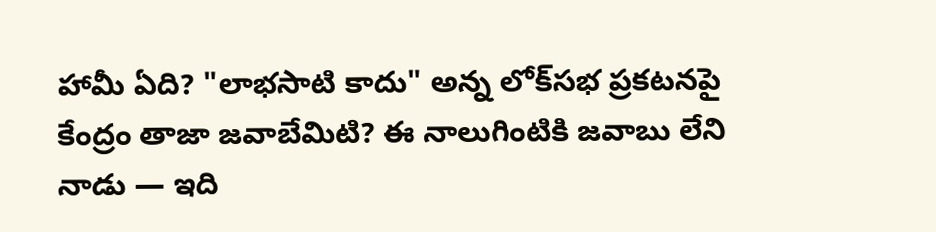హామీ ఏది? "లాభసాటి కాదు" అన్న లోక్‌సభ ప్రకటనపై కేంద్రం తాజా జవాబేమిటి? ఈ నాలుగింటికి జవాబు లేని నాడు — ఇది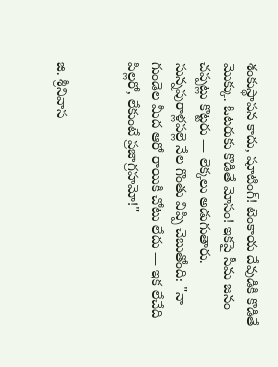శంకుస్థాపన కాదు, షూటింగ్! టెంకాయ దేవుడికి కొడితే మొక్కు. ఓటరుకు కొడితే మోసం! ఇకపై సీమ జనం చప్పట్లు కొట్టరు — లెక్కలు అడుగుతారు. సున్నపురాళ్లపల్లె నేల గొంతు విప్పి చెబుతోంది: "నా గుండెల మీద ఆరో రాయికి చోటు లేదు — ఇక లేచేది పిల్లరో, లేకుంటే ప్రజాగ్రహమో!"


జి. శ్రీనివాస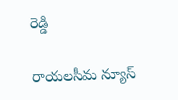రెడ్డి

రాయలసీమ న్యూస్